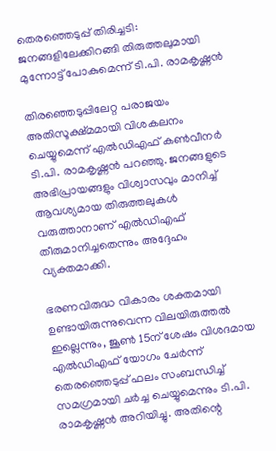തെരഞ്ഞെടുപ്പ് തിരിച്ചടി: ജനങ്ങളിലേക്കിറങ്ങി തിരുത്തലുമായി മുന്നോട്ട് പോകുമെന്ന് ടി.പി. രാമകൃഷ്ണൻ

തിരഞ്ഞെടുപ്പിലേറ്റ പരാജയം അതിസൂക്ഷ്മമായി വിശകലനം ചെയ്യുമെന്ന് എൽഡിഎഫ് കൺവീനർ ടി.പി. രാമകൃഷ്ണൻ പറഞ്ഞു. ജനങ്ങളുടെ അഭിപ്രായങ്ങളും വിശ്വാസവും മാനിച്ച് ആവശ്യമായ തിരുത്തലുകൾ വരുത്താനാണ് എൽഡിഎഫ് തീരുമാനിച്ചതെന്നും അദ്ദേഹം വ്യക്തമാക്കി.

ഭരണവിരുദ്ധ വികാരം ശക്തമായി ഉണ്ടായിരുന്നുവെന്ന വിലയിരുത്തൽ ഇല്ലെന്നും, ജൂൺ 15ന് ശേഷം വിശദമായ എൽഡിഎഫ് യോഗം ചേർന്ന് തെരഞ്ഞെടുപ്പ് ഫലം സംബന്ധിച്ച് സമഗ്രമായി ചർച്ച ചെയ്യുമെന്നും ടി.പി. രാമകൃഷ്ണൻ അറിയിച്ചു. അതിന്റെ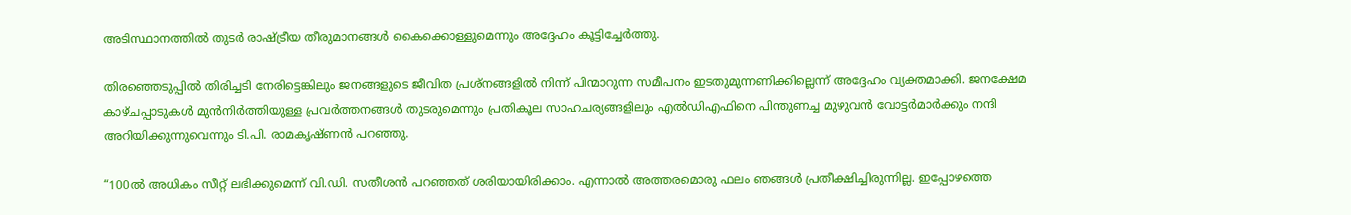അടിസ്ഥാനത്തിൽ തുടർ രാഷ്ട്രീയ തീരുമാനങ്ങൾ കൈക്കൊള്ളുമെന്നും അദ്ദേഹം കൂട്ടിച്ചേർത്തു.

തിരഞ്ഞെടുപ്പിൽ തിരിച്ചടി നേരിട്ടെങ്കിലും ജനങ്ങളുടെ ജീവിത പ്രശ്നങ്ങളിൽ നിന്ന് പിന്മാറുന്ന സമീപനം ഇടതുമുന്നണിക്കില്ലെന്ന് അദ്ദേഹം വ്യക്തമാക്കി. ജനക്ഷേമ കാഴ്ചപ്പാടുകൾ മുൻനിർത്തിയുള്ള പ്രവർത്തനങ്ങൾ തുടരുമെന്നും പ്രതികൂല സാഹചര്യങ്ങളിലും എൽഡിഎഫിനെ പിന്തുണച്ച മുഴുവൻ വോട്ടർമാർക്കും നന്ദി അറിയിക്കുന്നുവെന്നും ടി.പി. രാമകൃഷ്ണൻ പറഞ്ഞു.

“100ൽ അധികം സീറ്റ് ലഭിക്കുമെന്ന് വി.ഡി. സതീശൻ പറഞ്ഞത് ശരിയായിരിക്കാം. എന്നാൽ അത്തരമൊരു ഫലം ഞങ്ങൾ പ്രതീക്ഷിച്ചിരുന്നില്ല. ഇപ്പോഴത്തെ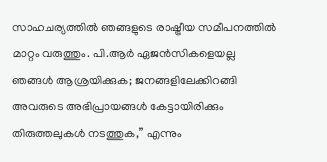സാഹചര്യത്തിൽ ഞങ്ങളുടെ രാഷ്ട്രീയ സമീപനത്തിൽ മാറ്റം വരുത്തും. പി.ആർ ഏജൻസികളെയല്ല ഞങ്ങൾ ആശ്രയിക്കുക; ജനങ്ങളിലേക്കിറങ്ങി അവരുടെ അഭിപ്രായങ്ങൾ കേട്ടായിരിക്കും തിരുത്തലുകൾ നടത്തുക,” എന്നും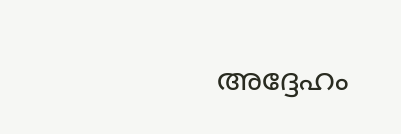അദ്ദേഹം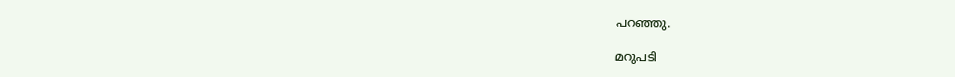പറഞ്ഞു.

മറുപടി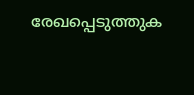രേഖപ്പെടുത്തുക